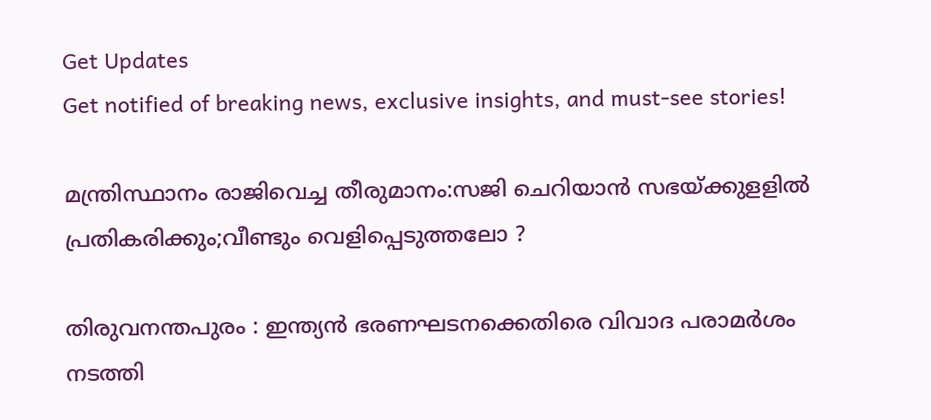Get Updates
Get notified of breaking news, exclusive insights, and must-see stories!

മന്ത്രിസ്ഥാനം രാജിവെച്ച തീരുമാനം:സജി ചെറിയാൻ സഭയ്ക്കുളളിൽ പ്രതികരിക്കും;വീണ്ടും വെളിപ്പെടുത്തലോ ?

തിരുവനന്തപുരം : ഇന്ത്യൻ ഭരണഘടനക്കെതിരെ വിവാദ പരാമർശം നടത്തി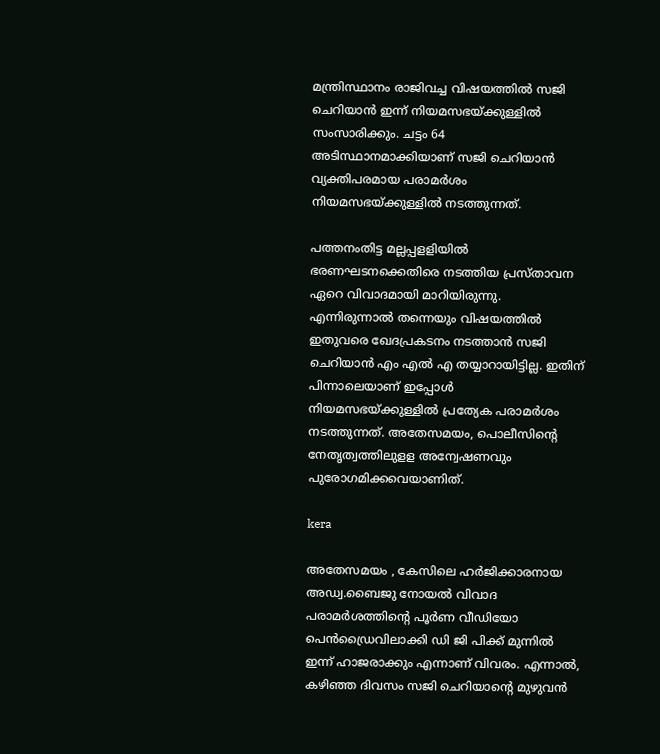മന്ത്രിസ്ഥാനം രാജിവച്ച വിഷയത്തിൽ സജി ചെറിയാൻ ഇന്ന് നിയമസഭയ്ക്കുള്ളിൽ സംസാരിക്കും. ചട്ടം 64 അടിസ്ഥാനമാക്കിയാണ് സജി ചെറിയാൻ വ്യക്തിപരമായ പരാമർശം നിയമസഭയ്ക്കുള്ളിൽ നടത്തുന്നത്.

പത്തനംതിട്ട മല്ലപ്പളളിയിൽ ഭരണഘടനക്കെതിരെ നടത്തിയ പ്രസ്താവന ഏറെ വിവാദമായി മാറിയിരുന്നു. എന്നിരുന്നാൽ തന്നെയും വിഷയത്തിൽ ഇതുവരെ ഖേദപ്രകടനം നടത്താൻ സജി ചെറിയാൻ എം എൽ എ തയ്യാറായിട്ടില്ല. ഇതിന് പിന്നാലെയാണ് ഇപ്പോൾ നിയമസഭയ്ക്കുള്ളിൽ പ്രത്യേക പരാമർശം നടത്തുന്നത്. അതേസമയം, പൊലീസിന്റെ നേതൃത്വത്തിലുളള അന്വേഷണവും പുരോഗമിക്കവെയാണിത്.

kera

അതേസമയം , കേസിലെ ഹർജിക്കാരനായ അഡ്വ.ബൈജു നോയൽ വിവാദ പരാമർശത്തിന്റെ പൂർണ വീഡിയോ പെൻഡ്രൈവിലാക്കി ഡി ജി പിക്ക് മുന്നിൽ ഇന്ന് ഹാജരാക്കും എന്നാണ് വിവരം. എന്നാൽ, കഴിഞ്ഞ ദിവസം സജി ചെറിയാന്റെ മുഴുവൻ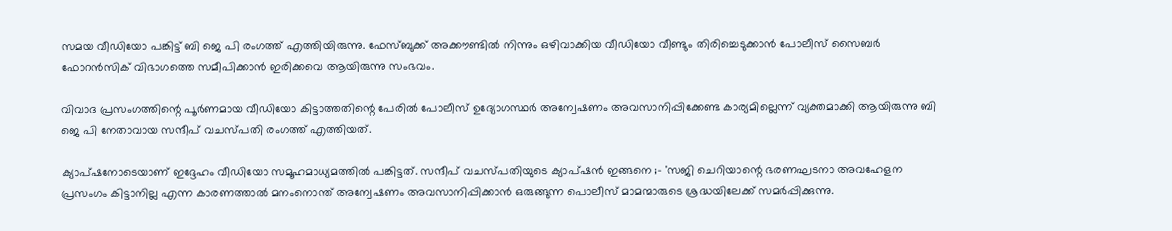സമയ വീഡിയോ പങ്കിട്ട് ബി ജെ പി രംഗത്ത് എത്തിയിരുന്നു. ഫേസ്ബുക്ക് അക്കൗണ്ടിൽ നിന്നും ഒഴിവാക്കിയ വീഡിയോ വീണ്ടും തിരിച്ചെടുക്കാൻ പോലീസ് സൈബർ ഫോറൻസിക് വിഭാഗത്തെ സമീപിക്കാൻ ഇരിക്കവെ ആയിരുന്നു സംഭവം.

വിവാദ പ്രസംഗത്തിന്റെ പൂർണമായ വീഡിയോ കിട്ടാത്തതിന്റെ പേരിൽ പോലീസ് ഉദ്യോഗസ്ഥർ അന്വേഷണം അവസാനിപ്പിക്കേണ്ട കാര്യമില്ലെന്ന് വ്യക്തമാക്കി ആയിരുന്നു ബി ജെ പി നേതാവായ സന്ദീപ് വചസ്പതി രംഗത്ത് എത്തിയത്.

ക്യാപ്ഷനോടെയാണ് ഇദ്ദേഹം വീഡിയോ സമൂഹമാധ്യമത്തിൽ പങ്കിട്ടത്. സന്ദീപ് വചസ്പതിയുടെ ക്യാപ്ഷൻ ഇങ്ങനെ ;- 'സജി ചെറിയാന്റെ ഭരണഘടനാ അവഹേളന പ്രസംഗം കിട്ടാനില്ല എന്ന കാരണത്താല്‍ മനംനൊന്ത് അന്വേഷണം അവസാനിപ്പിക്കാന്‍ ഒരുങ്ങുന്ന പൊലീസ് മാമന്മാരുടെ ശ്രദ്ധയിലേക്ക് സമര്‍പ്പിക്കുന്നു.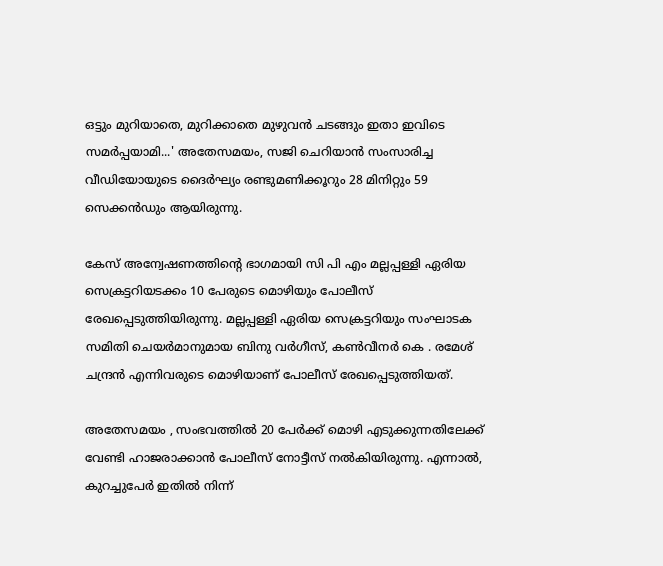ഒട്ടും മുറിയാതെ, മുറിക്കാതെ മുഴുവന്‍ ചടങ്ങും ഇതാ ഇവിടെ സമര്‍പ്പയാമി...' അതേസമയം, സജി ചെറിയാൻ സംസാരിച്ച വീഡിയോയുടെ ദൈർഘ്യം രണ്ടുമണിക്കൂറും 28 മിനിറ്റും 59 സെക്കൻഡും ആയിരുന്നു.

കേസ് അന്വേഷണത്തിന്റെ ഭാഗമായി സി പി എം മല്ലപ്പള്ളി ഏരിയ സെക്രട്ടറിയടക്കം 10 പേരുടെ മൊഴിയും പോലീസ് രേഖപ്പെടുത്തിയിരുന്നു. മല്ലപ്പള്ളി ഏരിയ സെക്രട്ടറിയും സംഘാടക സമിതി ചെയര്‍മാനുമായ ബിനു വര്‍ഗീസ്, കണ്‍വീനര്‍ കെ . രമേശ് ചന്ദ്രന്‍ എന്നിവരുടെ മൊഴിയാണ് പോലീസ് രേഖപ്പെടുത്തിയത്.

അതേസമയം , സംഭവത്തിൽ 20 പേർക്ക് മൊഴി എടുക്കുന്നതിലേക്ക് വേണ്ടി ഹാജരാക്കാൻ പോലീസ് നോട്ടീസ് നൽകിയിരുന്നു. എന്നാൽ, കുറച്ചുപേർ ഇതിൽ നിന്ന്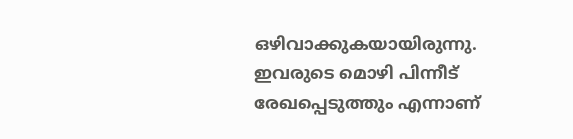ഒഴിവാക്കുകയായിരുന്നു. ഇവരുടെ മൊഴി പിന്നീട് രേഖപ്പെടുത്തും എന്നാണ്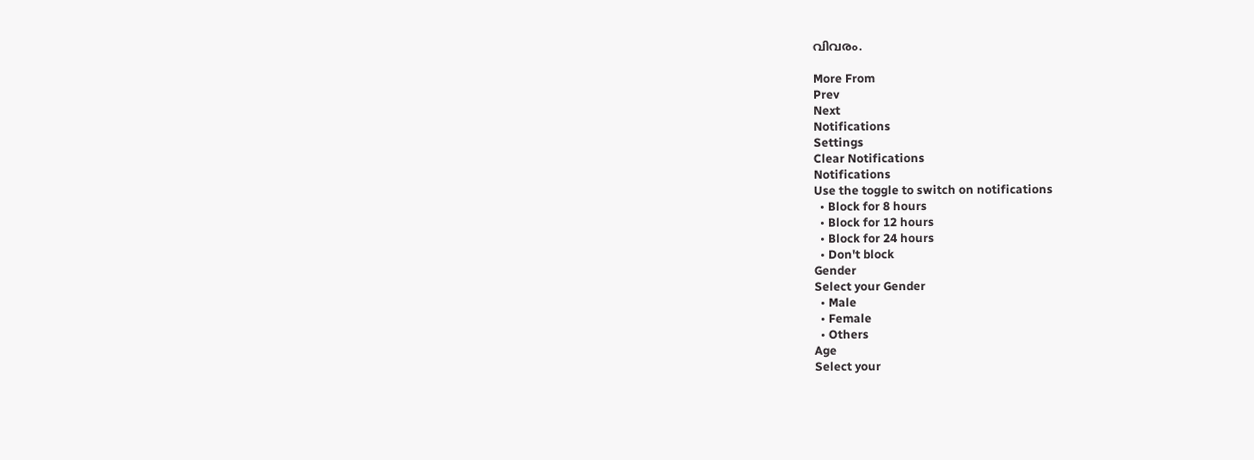വിവരം.

More From
Prev
Next
Notifications
Settings
Clear Notifications
Notifications
Use the toggle to switch on notifications
  • Block for 8 hours
  • Block for 12 hours
  • Block for 24 hours
  • Don't block
Gender
Select your Gender
  • Male
  • Female
  • Others
Age
Select your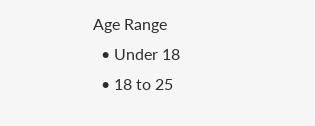Age Range
  • Under 18
  • 18 to 25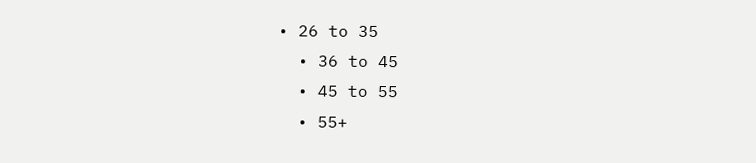• 26 to 35
  • 36 to 45
  • 45 to 55
  • 55+